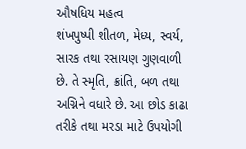ઔષધિય મહત્વ
શંખપુષ્પી શીતળ, મેધ્ય, સ્વર્ય, સારક તથા રસાયણ ગુણવાળી છે. તે સ્મૃતિ, ક્રાંતિ, બળ તથા અગ્નિને વધારે છે. આ છોડ કાઢા તરીકે તથા મરડા માટે ઉપયોગી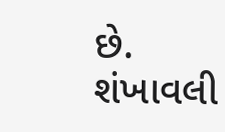છે.
શંખાવલી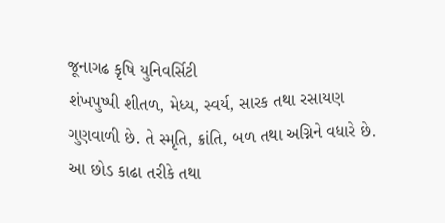જૂનાગઢ કૃષિ યુનિવર્સિટી
શંખપુષ્પી શીતળ, મેધ્ય, સ્વર્ય, સારક તથા રસાયણ ગુણવાળી છે. તે સ્મૃતિ, ક્રાંતિ, બળ તથા અગ્નિને વધારે છે. આ છોડ કાઢા તરીકે તથા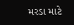મરડા માટે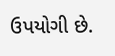ઉપયોગી છે.